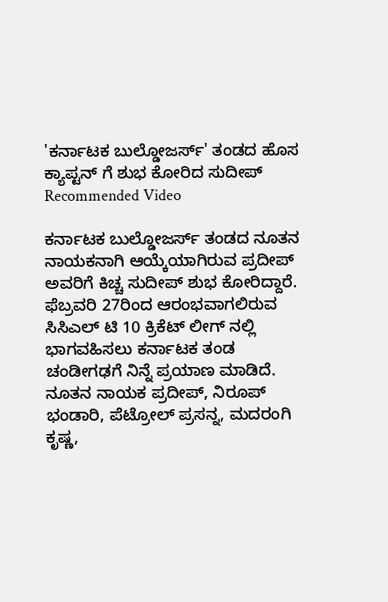'ಕರ್ನಾಟಕ ಬುಲ್ಡೋಜರ್ಸ್' ತಂಡದ ಹೊಸ ಕ್ಯಾಪ್ಟನ್ ಗೆ ಶುಭ ಕೋರಿದ ಸುದೀಪ್
Recommended Video

ಕರ್ನಾಟಕ ಬುಲ್ಡೋಜರ್ಸ್ ತಂಡದ ನೂತನ ನಾಯಕನಾಗಿ ಆಯ್ಕೆಯಾಗಿರುವ ಪ್ರದೀಪ್ ಅವರಿಗೆ ಕಿಚ್ಚ ಸುದೀಪ್ ಶುಭ ಕೋರಿದ್ದಾರೆ. ಫೆಬ್ರವರಿ 27ರಿಂದ ಆರಂಭವಾಗಲಿರುವ ಸಿಸಿಎಲ್ ಟಿ 10 ಕ್ರಿಕೆಟ್ ಲೀಗ್ ನಲ್ಲಿ ಭಾಗವಹಿಸಲು ಕರ್ನಾಟಕ ತಂಡ ಚಂಡೀಗಢಗೆ ನಿನ್ನೆ ಪ್ರಯಾಣ ಮಾಡಿದೆ.
ನೂತನ ನಾಯಕ ಪ್ರದೀಪ್, ನಿರೂಪ್ ಭಂಡಾರಿ, ಪೆಟ್ರೋಲ್ ಪ್ರಸನ್ನ, ಮದರಂಗಿ ಕೃಷ್ಣ,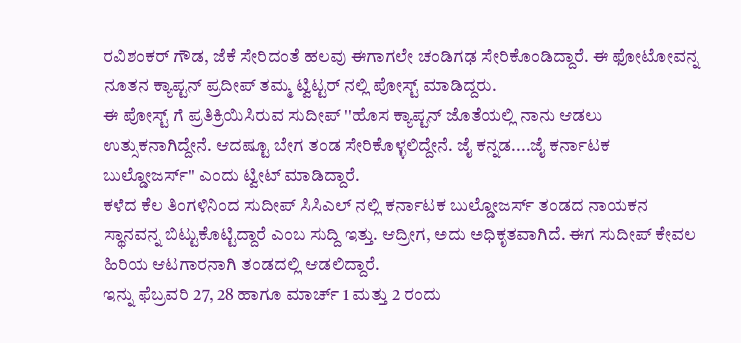ರವಿಶಂಕರ್ ಗೌಡ, ಜೆಕೆ ಸೇರಿದಂತೆ ಹಲವು ಈಗಾಗಲೇ ಚಂಡಿಗಢ ಸೇರಿಕೊಂಡಿದ್ದಾರೆ. ಈ ಫೋಟೋವನ್ನ ನೂತನ ಕ್ಯಾಪ್ಟನ್ ಪ್ರದೀಪ್ ತಮ್ಮ ಟ್ವಿಟ್ಟರ್ ನಲ್ಲಿ ಪೋಸ್ಟ್ ಮಾಡಿದ್ದರು.
ಈ ಪೋಸ್ಟ್ ಗೆ ಪ್ರತಿಕ್ರಿಯಿಸಿರುವ ಸುದೀಪ್ ''ಹೊಸ ಕ್ಯಾಪ್ಟನ್ ಜೊತೆಯಲ್ಲಿ ನಾನು ಆಡಲು ಉತ್ಸುಕನಾಗಿದ್ದೇನೆ. ಆದಷ್ಟೂ ಬೇಗ ತಂಡ ಸೇರಿಕೊಳ್ಳಲಿದ್ದೇನೆ. ಜೈ ಕನ್ನಡ....ಜೈ ಕರ್ನಾಟಕ ಬುಲ್ಡೋಜರ್ಸ್'' ಎಂದು ಟ್ವೀಟ್ ಮಾಡಿದ್ದಾರೆ.
ಕಳೆದ ಕೆಲ ತಿಂಗಳಿನಿಂದ ಸುದೀಪ್ ಸಿಸಿಎಲ್ ನಲ್ಲಿ ಕರ್ನಾಟಕ ಬುಲ್ಡೋಜರ್ಸ್ ತಂಡದ ನಾಯಕನ ಸ್ಥಾನವನ್ನ ಬಿಟ್ಟುಕೊಟ್ಟಿದ್ದಾರೆ ಎಂಬ ಸುದ್ದಿ ಇತ್ತು. ಆದ್ರೀಗ, ಅದು ಅಧಿಕೃತವಾಗಿದೆ. ಈಗ ಸುದೀಪ್ ಕೇವಲ ಹಿರಿಯ ಆಟಗಾರನಾಗಿ ತಂಡದಲ್ಲಿ ಆಡಲಿದ್ದಾರೆ.
ಇನ್ನು ಫೆಬ್ರವರಿ 27, 28 ಹಾಗೂ ಮಾರ್ಚ್ 1 ಮತ್ತು 2 ರಂದು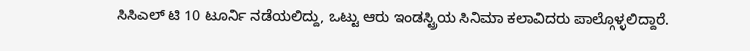ಸಿಸಿಎಲ್ ಟಿ 10 ಟೂರ್ನಿ ನಡೆಯಲಿದ್ದು, ಒಟ್ಟು ಆರು ಇಂಡಸ್ಟ್ರಿಯ ಸಿನಿಮಾ ಕಲಾವಿದರು ಪಾಲ್ಗೊಳ್ಳಲಿದ್ದಾರೆ.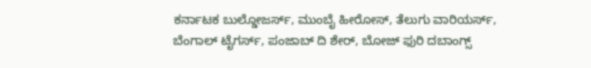ಕರ್ನಾಟಕ ಬುಲ್ಡೋಜರ್ಸ್, ಮುಂಬೈ ಹೀರೋಸ್, ತೆಲುಗು ವಾರಿಯರ್ಸ್, ಬೆಂಗಾಲ್ ಟೈಗರ್ಸ್, ಪಂಜಾಬ್ ದಿ ಶೇರ್, ಬೋಜ್ ಫುರಿ ದಬಾಂಗ್ಸ್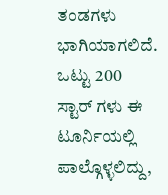ತಂಡಗಳು ಭಾಗಿಯಾಗಲಿದೆ. ಒಟ್ಟು 200 ಸ್ಟಾರ್ ಗಳು ಈ ಟೂರ್ನಿಯಲ್ಲಿ ಪಾಲ್ಗೊಳ್ಳಲಿದ್ದು,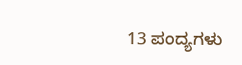13 ಪಂದ್ಯಗಳು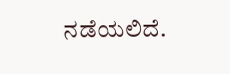ನಡೆಯಲಿದೆ.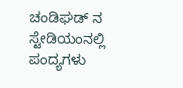ಚಂಡಿಘಡ್ ನ ಸ್ಟೇಡಿಯಂನಲ್ಲಿ ಪಂದ್ಯಗಳು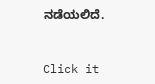ನಡೆಯಲಿದೆ.


Click it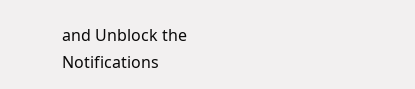and Unblock the Notifications